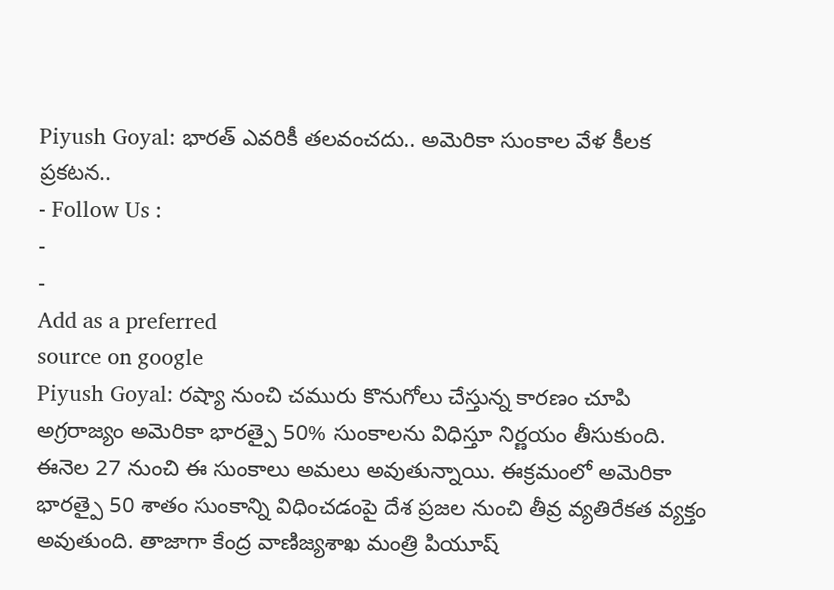Piyush Goyal: భారత్ ఎవరికీ తలవంచదు.. అమెరికా సుంకాల వేళ కీలక ప్రకటన..
- Follow Us :
-
-
Add as a preferred
source on google
Piyush Goyal: రష్యా నుంచి చమురు కొనుగోలు చేస్తున్న కారణం చూపి అగ్రరాజ్యం అమెరికా భారత్పై 50% సుంకాలను విధిస్తూ నిర్ణయం తీసుకుంది. ఈనెల 27 నుంచి ఈ సుంకాలు అమలు అవుతున్నాయి. ఈక్రమంలో అమెరికా భారత్పై 50 శాతం సుంకాన్ని విధించడంపై దేశ ప్రజల నుంచి తీవ్ర వ్యతిరేకత వ్యక్తం అవుతుంది. తాజాగా కేంద్ర వాణిజ్యశాఖ మంత్రి పియూష్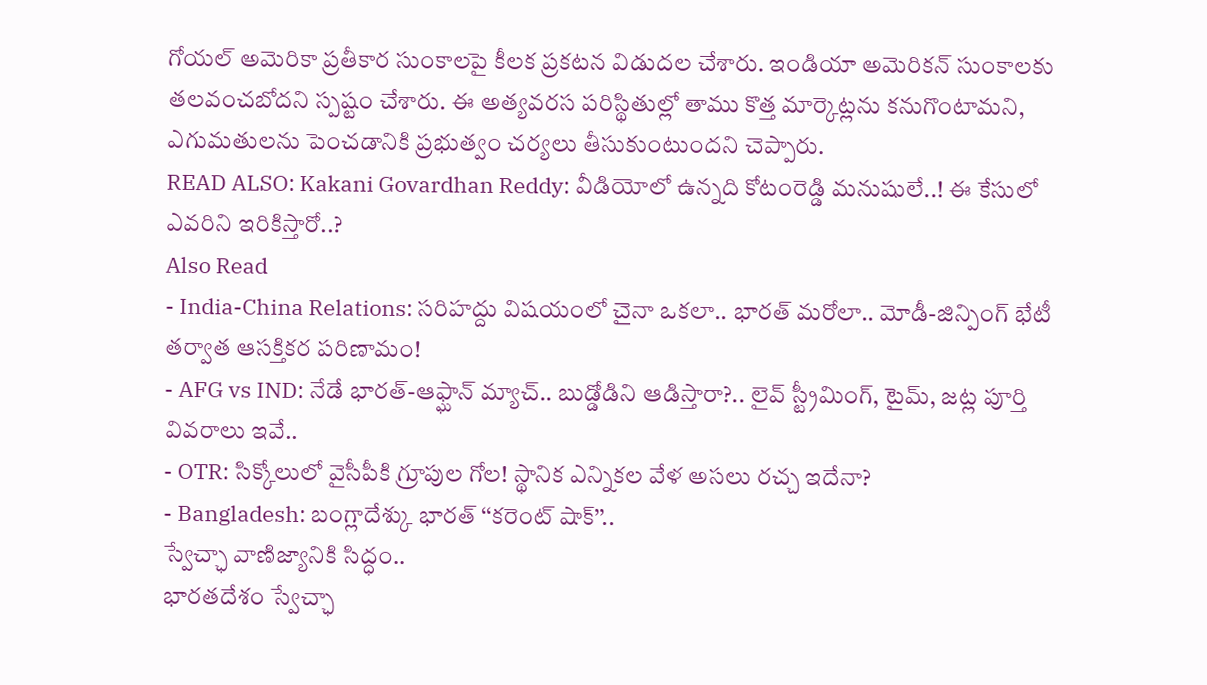గోయల్ అమెరికా ప్రతీకార సుంకాలపై కీలక ప్రకటన విడుదల చేశారు. ఇండియా అమెరికన్ సుంకాలకు తలవంచబోదని స్పష్టం చేశారు. ఈ అత్యవరస పరిస్థితుల్లో తాము కొత్త మార్కెట్లను కనుగొంటామని, ఎగుమతులను పెంచడానికి ప్రభుత్వం చర్యలు తీసుకుంటుందని చెప్పారు.
READ ALSO: Kakani Govardhan Reddy: వీడియోలో ఉన్నది కోటంరెడ్డి మనుషులే..! ఈ కేసులో ఎవరిని ఇరికిస్తారో..?
Also Read
- India-China Relations: సరిహద్దు విషయంలో చైనా ఒకలా.. భారత్ మరోలా.. మోడీ-జిన్పింగ్ భేటీ తర్వాత ఆసక్తికర పరిణామం!
- AFG vs IND: నేడే భారత్-ఆఫ్ఘాన్ మ్యాచ్.. బుడ్డోడిని ఆడిస్తారా?.. లైవ్ స్ట్రీమింగ్, టైమ్, జట్ల పూర్తి వివరాలు ఇవే..
- OTR: సిక్కోలులో వైసీపీకి గ్రూపుల గోల! స్థానిక ఎన్నికల వేళ అసలు రచ్చ ఇదేనా?
- Bangladesh: బంగ్లాదేశ్కు భారత్ ‘‘కరెంట్ షాక్’’..
స్వేచ్ఛా వాణిజ్యానికి సిద్ధం..
భారతదేశం స్వేచ్ఛా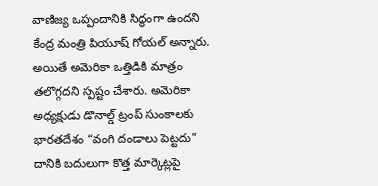వాణిజ్య ఒప్పందానికి సిద్ధంగా ఉందని కేంద్ర మంత్రి పియూష్ గోయల్ అన్నారు. అయితే అమెరికా ఒత్తిడికి మాత్రం తలొగ్గదని స్పష్టం చేశారు. అమెరికా అధ్యక్షుడు డొనాల్డ్ ట్రంప్ సుంకాలకు భారతదేశం “వంగి దండాలు పెట్టదు” దానికి బదులుగా కొత్త మార్కెట్లపై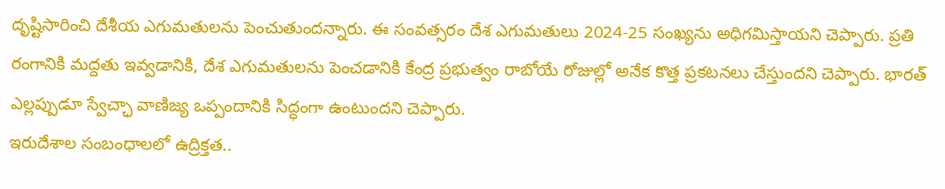దృష్టిసారించి దేశీయ ఎగుమతులను పెంచుతుందన్నారు. ఈ సంవత్సరం దేశ ఎగుమతులు 2024-25 సంఖ్యను అధిగమిస్తాయని చెప్పారు. ప్రతి రంగానికి మద్దతు ఇవ్వడానికి, దేశ ఎగుమతులను పెంచడానికి కేంద్ర ప్రభుత్వం రాబోయే రోజుల్లో అనేక కొత్త ప్రకటనలు చేస్తుందని చెప్పారు. భారత్ ఎల్లప్పుడూ స్వేచ్ఛా వాణిజ్య ఒప్పందానికి సిద్ధంగా ఉంటుందని చెప్పారు.
ఇరుదేశాల సంబంధాలలో ఉద్రిక్తత..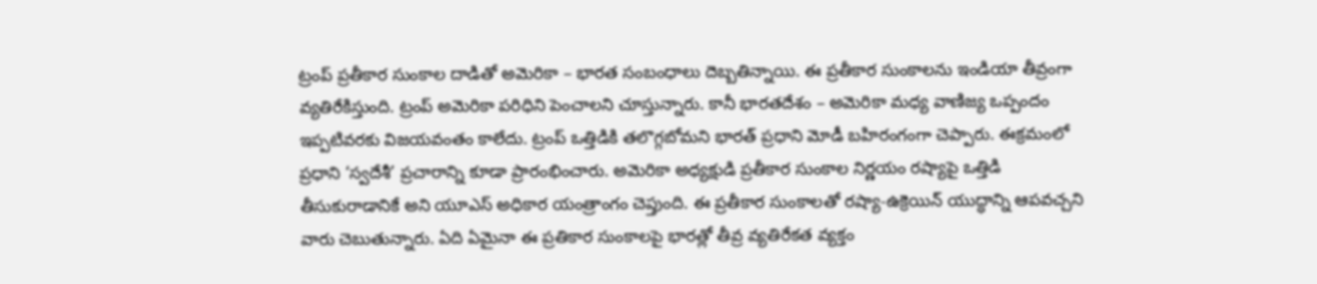ట్రంప్ ప్రతీకార సుంకాల దాడితో అమెరికా – భారత సంబంధాలు దెబ్బతిన్నాయి. ఈ ప్రతీకార సుంకాలను ఇండియా తీవ్రంగా వ్యతిరేకిస్తుంది. ట్రంప్ అమెరికా పరిధిని పెంచాలని చూస్తున్నారు. కానీ భారతదేశం – అమెరికా మధ్య వాణిజ్య ఒప్పందం ఇప్పటివరకు విజయవంతం కాలేదు. ట్రంప్ ఒత్తిడికి తలొగ్గబోమని భారత్ ప్రధాని మోడీ బహిరంగంగా చెప్పారు. ఈక్రమంలో ప్రధాని ‘స్వదేశీ’ ప్రచారాన్ని కూడా ప్రారంభించారు. అమెరికా అధ్యక్షుడి ప్రతీకార సుంకాల నిర్ణయం రష్యాపై ఒత్తిడి తీసుకురాడానికే అని యూఎస్ అధికార యంత్రాంగం చెప్తుంది. ఈ ప్రతీకార సుంకాలతో రష్యా-ఉక్రెయిన్ యుద్ధాన్ని ఆపవచ్చని వారు చెబుతున్నారు. ఏది ఏమైనా ఈ ప్రతికార సుంకాలపై భారత్లో తీవ్ర వ్యతిరేకత వ్యక్తం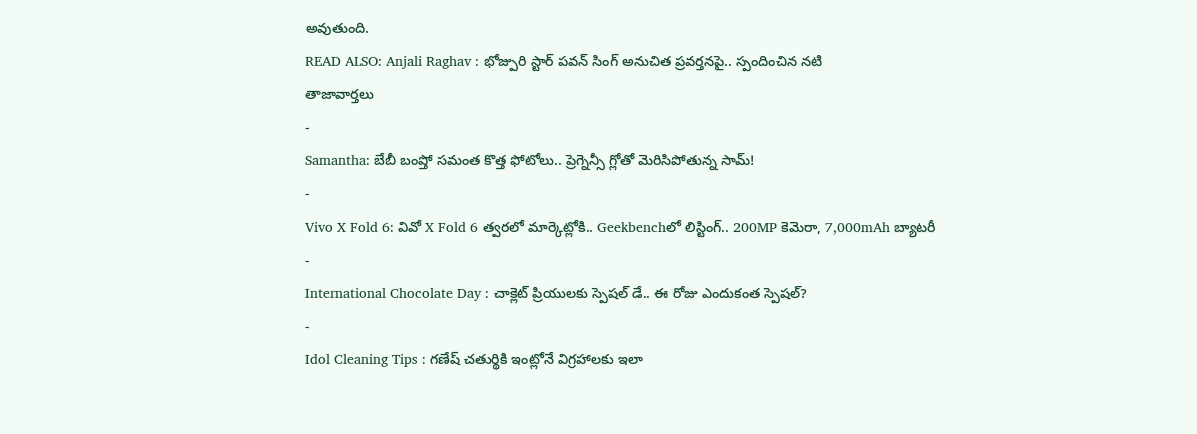అవుతుంది.
READ ALSO: Anjali Raghav : భోజ్పురి స్టార్ పవన్ సింగ్ అనుచిత ప్రవర్తనపై.. స్పందించిన నటి
తాజావార్తలు
-
Samantha: బేబీ బంప్తో సమంత కొత్త ఫోటోలు.. ప్రెగ్నెన్సీ గ్లోతో మెరిసిపోతున్న సామ్!
-
Vivo X Fold 6: వివో X Fold 6 త్వరలో మార్కెట్లోకి.. Geekbenchలో లిస్టింగ్.. 200MP కెమెరా, 7,000mAh బ్యాటరీ
-
International Chocolate Day : చాక్లెట్ ప్రియులకు స్పెషల్ డే.. ఈ రోజు ఎందుకంత స్పెషల్?
-
Idol Cleaning Tips : గణేష్ చతుర్థికి ఇంట్లోనే విగ్రహాలకు ఇలా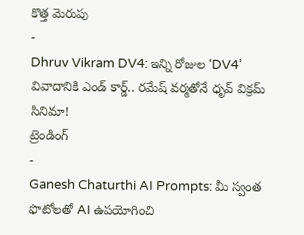కొత్త మెరుపు
-
Dhruv Vikram DV4: ఇన్ని రోజుల ‘DV4’ వివాదానికి ఎండ్ కార్డ్.. రమేష్ వర్మతోనే ధృవ్ విక్రమ్ సినిమా!
ట్రెండింగ్
-
Ganesh Chaturthi AI Prompts: మీ స్వంత ఫొటోలతో AI ఉపయోగించి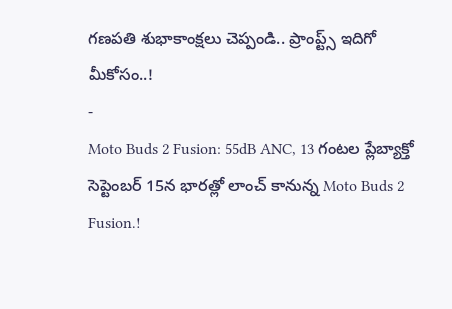గణపతి శుభాకాంక్షలు చెప్పండి.. ప్రాంప్ట్స్ ఇదిగో మీకోసం..!
-
Moto Buds 2 Fusion: 55dB ANC, 13 గంటల ప్లేబ్యాక్తో సెప్టెంబర్ 15న భారత్లో లాంచ్ కానున్న Moto Buds 2 Fusion.!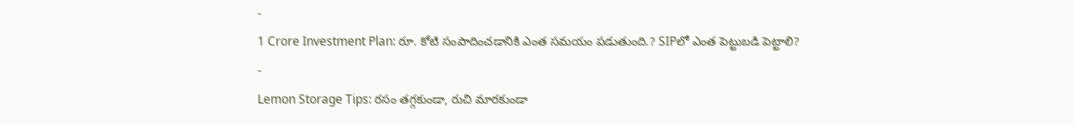-
1 Crore Investment Plan: రూ. కోటి సంపాదించడానికి ఎంత సమయం పడుతుంది.? SIPలో ఎంత పెట్టుబడి పెట్టాలి?
-
Lemon Storage Tips: రసం తగ్గకుండా, రుచి మారకుండా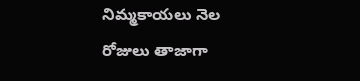నిమ్మకాయలు నెల రోజులు తాజాగా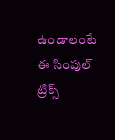ఉండాలంటే ఈ సింపుల్ ట్రిక్స్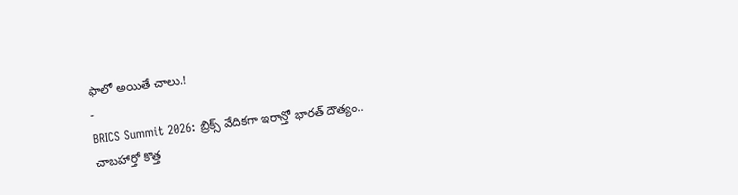ఫాలో అయితే చాలు.!
-
BRICS Summit 2026: బ్రిక్స్ వేదికగా ఇరాన్తో భారత్ దౌత్యం.. చాబహార్తో కొత్త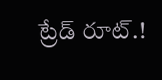ట్రేడ్ రూట్.!